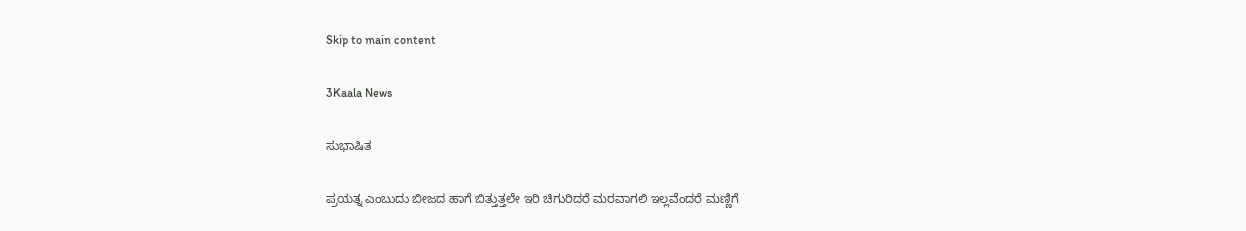Skip to main content

3Kaala News

ಸುಭಾಷಿತ

ಪ್ರಯತ್ನ ಎಂಬುದು ಬೀಜದ ಹಾಗೆ ಬಿತ್ತುತ್ತಲೇ ಇರಿ ಚಿಗುರಿದರೆ ಮರವಾಗಲಿ ಇಲ್ಲವೆಂದರೆ ಮಣ್ಣಿಗೆ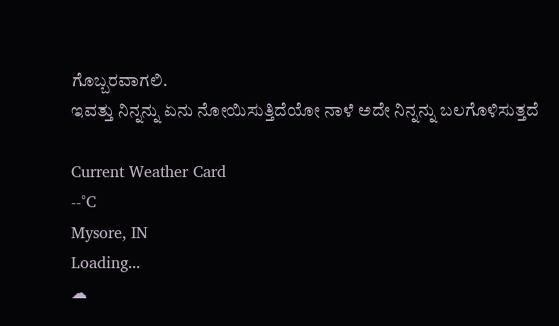ಗೊಬ್ಬರವಾಗಲಿ.
ಇವತ್ತು ನಿನ್ನನ್ನು ಏನು ನೋಯಿಸುತ್ತಿದೆಯೋ ನಾಳೆ ಅದೇ ನಿನ್ನನ್ನು ಬಲಗೊಳಿಸುತ್ತದೆ

Current Weather Card
--°C
Mysore, IN
Loading...
☁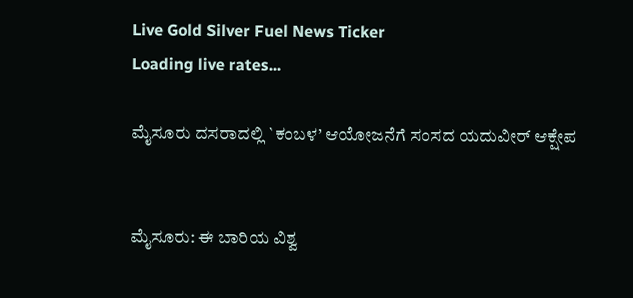Live Gold Silver Fuel News Ticker
Loading live rates...

ಮೈಸೂರು ದಸರಾದಲ್ಲಿ `ಕಂಬಳ’ ಆಯೋಜನೆಗೆ ಸಂಸದ ಯದುವೀರ್ ಆಕ್ಷೇಪ


ಮೈಸೂರು: ಈ ಬಾರಿಯ ವಿಶ್ವ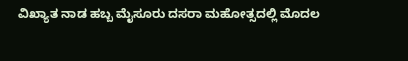ವಿಖ್ಯಾತ ನಾಡ ಹಬ್ಬ ಮೈಸೂರು ದಸರಾ ಮಹೋತ್ಸದಲ್ಲಿ ಮೊದಲ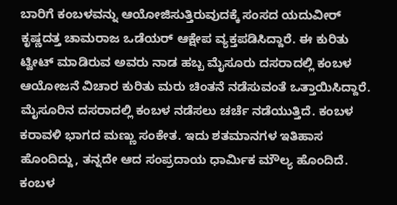ಬಾರಿಗೆ ಕಂಬಳವನ್ನು ಆಯೋಜಿಸುತ್ತಿರುವುದಕ್ಕೆ ಸಂಸದ ಯದುವೀರ್ ಕೃಷ್ಣದತ್ತ ಚಾಮರಾಜ ಒಡೆಯರ್ ಆಕ್ಷೇಪ ವ್ಯಕ್ತಪಡಿಸಿದ್ದಾರೆ. ಈ ಕುರಿತು ಟ್ವೀಟ್ ಮಾಡಿರುವ ಅವರು ನಾಡ ಹಬ್ಬ ಮೈಸೂರು ದಸರಾದಲ್ಲಿ ಕಂಬಳ ಆಯೋಜನೆ ವಿಚಾರ ಕುರಿತು ಮರು ಚಿಂತನೆ ನಡೆಸುವಂತೆ ಒತ್ತಾಯಿಸಿದ್ದಾರೆ.
ಮೈಸೂರಿನ ದಸರಾದಲ್ಲಿ ಕಂಬಳ ನಡೆಸಲು ಚರ್ಚೆ ನಡೆಯುತ್ತಿದೆ. ಕಂಬಳ ಕರಾವಳಿ ಭಾಗದ ಮಣ್ಣು ಸಂಕೇತ. ಇದು ಶತಮಾನಗಳ ಇತಿಹಾಸ ಹೊಂದಿದ್ದು, ತನ್ನದೇ ಆದ ಸಂಪ್ರದಾಯ ಧಾರ್ಮಿಕ ಮೌಲ್ಯ ಹೊಂದಿದೆ. ಕಂಬಳ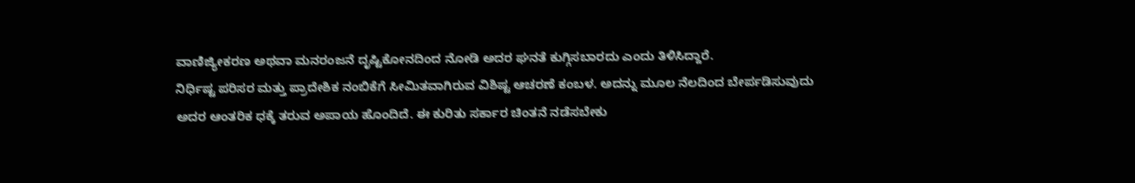ವಾಣಿಜ್ಯೀಕರಣ ಅಥವಾ ಮನರಂಜನೆ ದೃಷ್ಟಿಕೋನದಿಂದ ನೋಡಿ ಅದರ ಘನತೆ ಕುಗ್ಗಿಸಬಾರದು ಎಂದು ತಿಳಿಸಿದ್ದಾರೆ.
ನಿರ್ಧಿಷ್ಟ ಪರಿಸರ ಮತ್ತು ಪ್ರಾದೇಶಿಕ ನಂಬಿಕೆಗೆ ಸೀಮಿತವಾಗಿರುವ ವಿಶಿಷ್ಟ ಆಚರಣೆ ಕಂಬಳ. ಅದನ್ನು ಮೂಲ ನೆಲದಿಂದ ಬೇರ್ಪಡಿಸುವುದು ಅದರ ಆಂತರಿಕ ಧಕ್ಕೆ ತರುವ ಅಪಾಯ ಹೊಂದಿದೆ. ಈ ಕುರಿತು ಸರ್ಕಾರ ಚಿಂತನೆ ನಡೆಸಬೇಕು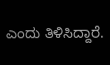ಎಂದು ತಿಳಿಸಿದ್ದಾರೆ.